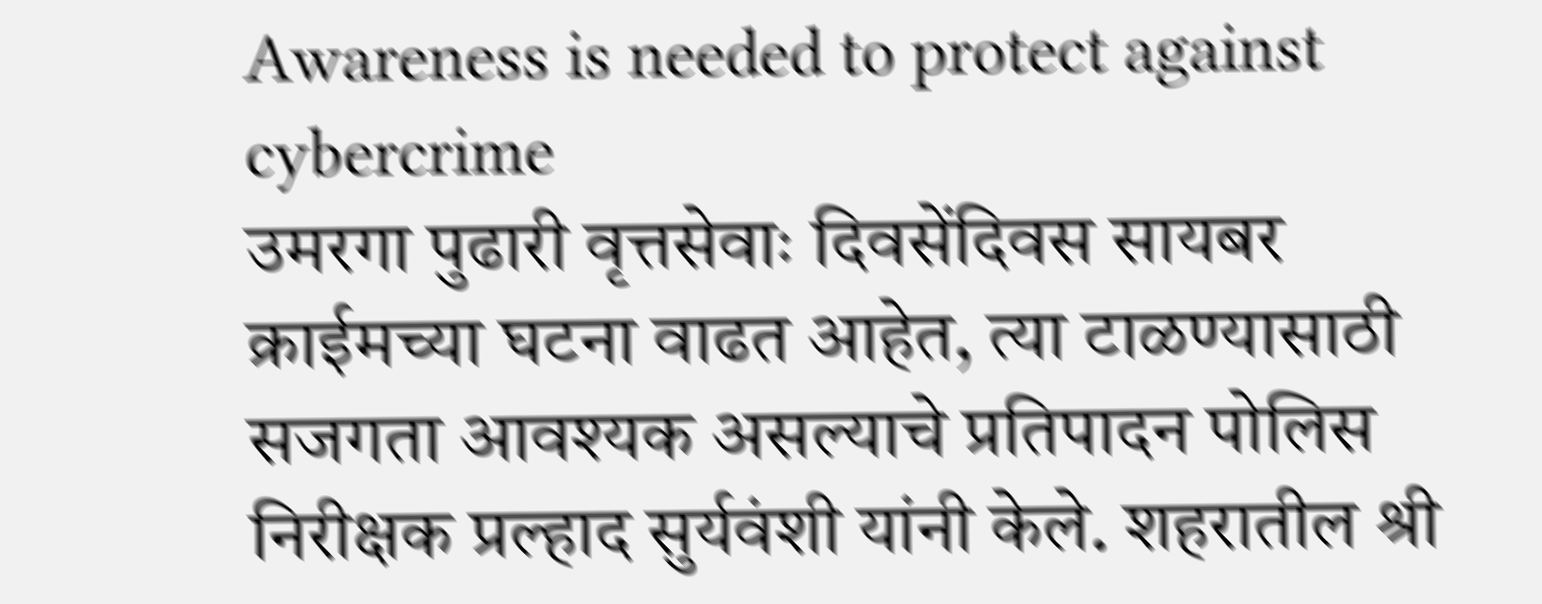Awareness is needed to protect against cybercrime
उमरगा पुढारी वृत्तसेवाः दिवसेंदिवस सायबर क्राईमच्या घटना वाढत आहेत, त्या टाळण्यासाठी सजगता आवश्यक असल्याचे प्रतिपादन पोलिस निरीक्षक प्रल्हाद सुर्यवंशी यांनी केले. शहरातील श्री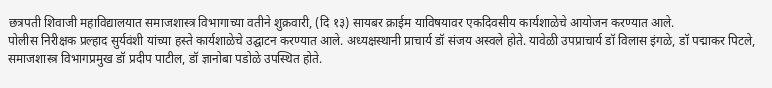छत्रपती शिवाजी महाविद्यालयात समाजशास्त्र विभागाच्या वतीने शुक्रवारी, (दि १३) सायबर क्राईम याविषयावर एकदिवसीय कार्यशाळेचे आयोजन करण्यात आले.
पोलीस निरीक्षक प्रल्हाद सुर्यवंशी यांच्या हस्ते कार्यशाळेचे उद्घाटन करण्यात आले. अध्यक्षस्थानी प्राचार्य डॉ संजय अस्वले होते. यावेळी उपप्राचार्य डॉ विलास इंगळे, डॉ पद्माकर पिटले, समाजशास्त्र विभागप्रमुख डॉ प्रदीप पाटील, डॉ ज्ञानोबा पडोळे उपस्थित होते.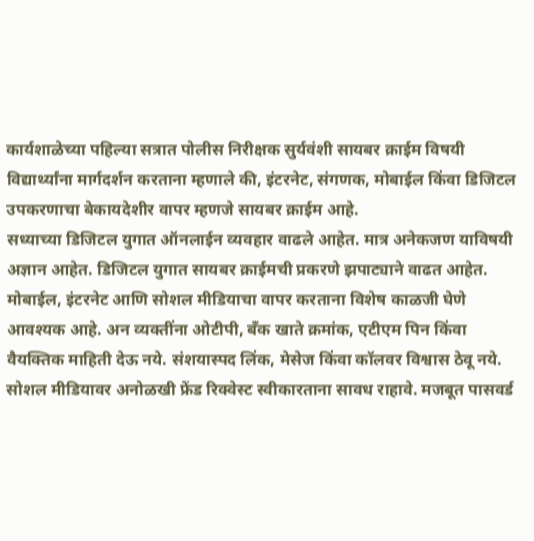कार्यशाळेच्या पहिल्या सत्रात पोलीस निरीक्षक सुर्यवंशी सायबर क्राईम विषयी विद्यार्थ्यांना मार्गदर्शन करताना म्हणाले की, इंटरनेट, संगणक, मोबाईल किंवा डिजिटल उपकरणाचा बेकायदेशीर वापर म्हणजे सायबर क्राईम आहे.
सध्याच्या डिजिटल युगात ऑनलाईन व्यवहार वाढले आहेत. मात्र अनेकजण याविषयी अज्ञान आहेत. डिजिटल युगात सायबर क्राईमची प्रकरणे झपाट्याने वाढत आहेत. मोबाईल, इंटरनेट आणि सोशल मीडियाचा वापर करताना विशेष काळजी घेणे आवश्यक आहे. अन व्यक्तींना ओटीपी, बँक खाते क्रमांक, एटीएम पिन किंवा वैयक्तिक माहिती देऊ नये. संशयास्पद लिंक, मेसेज किंवा कॉलवर विश्वास ठेवू नये.
सोशल मीडियावर अनोळखी फ्रेंड रिक्वेस्ट स्वीकारताना सावध राहावे. मजबूत पासवर्ड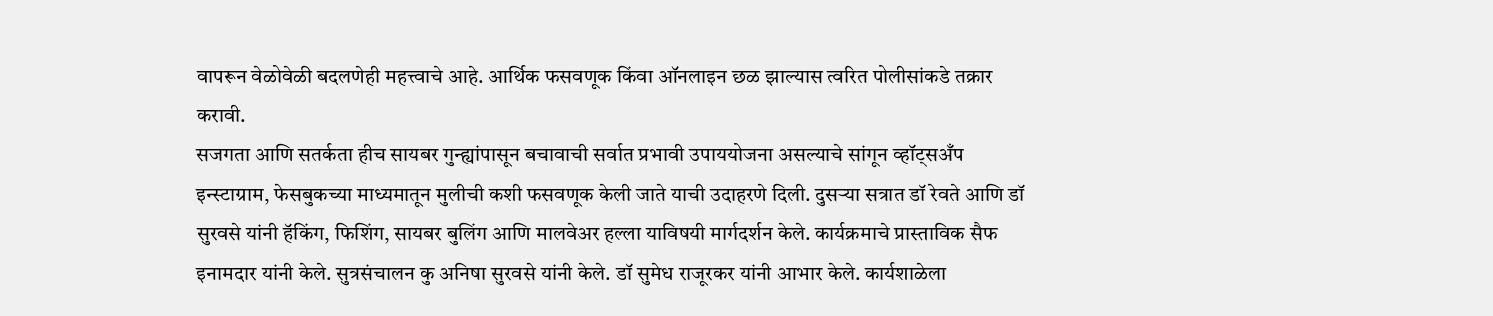वापरून वेळोवेळी बदलणेही महत्त्वाचे आहे. आर्थिक फसवणूक किंवा ऑनलाइन छळ झाल्यास त्वरित पोलीसांकडे तक्रार करावी.
सजगता आणि सतर्कता हीच सायबर गुन्ह्यांपासून बचावाची सर्वात प्रभावी उपाययोजना असल्याचे सांगून व्हॉट्सअँप इन्स्टाग्राम, फेसबुकच्या माध्यमातून मुलीची कशी फसवणूक केली जाते याची उदाहरणे दिली. दुसऱ्या सत्रात डॉ रेवते आणि डॉ सुरवसे यांनी हॅकिंग, फिशिंग, सायबर बुलिंग आणि मालवेअर हल्ला याविषयी मार्गदर्शन केले. कार्यक्रमाचे प्रास्ताविक सैफ इनामदार यांनी केले. सुत्रसंचालन कु अनिषा सुरवसे यांनी केले. डॉ सुमेध राजूरकर यांनी आभार केले. कार्यशाळेला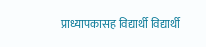प्राध्यापकासह विद्यार्थी विद्यार्थी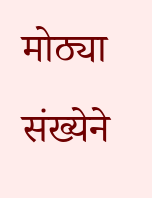मोठ्या संख्येने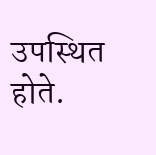उपस्थित होते.